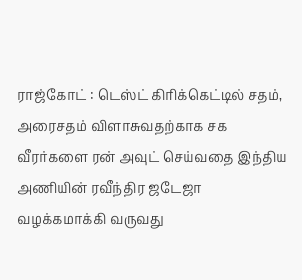ராஜ்கோட் : டெஸ்ட் கிரிக்கெட்டில் சதம், அரைசதம் விளாசுவதற்காக சக வீரர்களை ரன் அவுட் செய்வதை இந்திய அணியின் ரவீந்திர ஜடேஜா வழக்கமாக்கி வருவது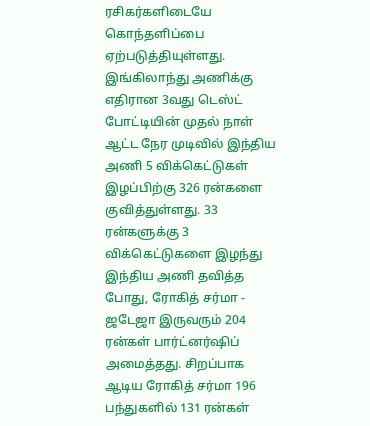ரசிகர்களிடையே கொந்தளிப்பை ஏற்படுத்தியுள்ளது.
இங்கிலாந்து அணிக்கு எதிரான 3வது டெஸ்ட் போட்டியின் முதல் நாள் ஆட்ட நேர முடிவில் இந்திய அணி 5 விக்கெட்டுகள் இழப்பிற்கு 326 ரன்களை குவித்துள்ளது. 33 ரன்களுக்கு 3 விக்கெட்டுகளை இழந்து இந்திய அணி தவித்த போது, ரோகித் சர்மா - ஜடேஜா இருவரும் 204 ரன்கள் பார்ட்னர்ஷிப் அமைத்தது. சிறப்பாக ஆடிய ரோகித் சர்மா 196 பந்துகளில் 131 ரன்கள்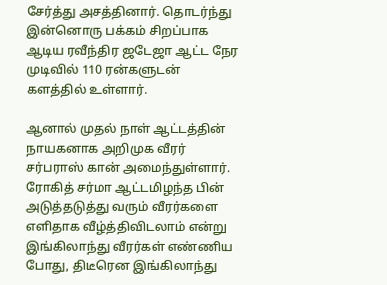சேர்த்து அசத்தினார். தொடர்ந்து இன்னொரு பக்கம் சிறப்பாக ஆடிய ரவீந்திர ஜடேஜா ஆட்ட நேர முடிவில் 110 ரன்களுடன் களத்தில் உள்ளார்.

ஆனால் முதல் நாள் ஆட்டத்தின் நாயகனாக அறிமுக வீரர் சர்பராஸ் கான் அமைந்துள்ளார். ரோகித் சர்மா ஆட்டமிழந்த பின் அடுத்தடுத்து வரும் வீரர்களை எளிதாக வீழ்த்திவிடலாம் என்று இங்கிலாந்து வீரர்கள் எண்ணிய போது, திடீரென இங்கிலாந்து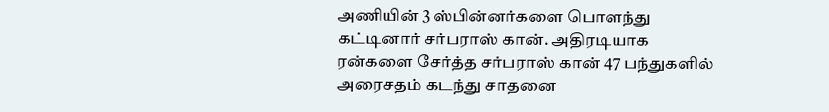அணியின் 3 ஸ்பின்னர்களை பொளந்து கட்டினார் சர்பராஸ் கான். அதிரடியாக ரன்களை சேர்த்த சர்பராஸ் கான் 47 பந்துகளில் அரைசதம் கடந்து சாதனை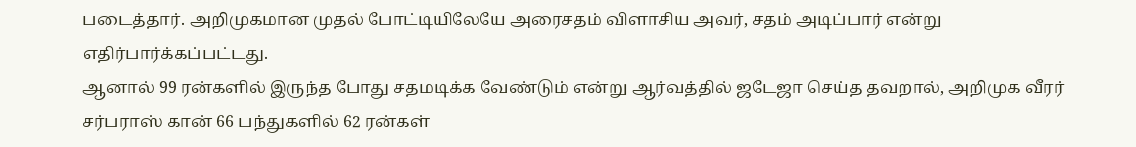படைத்தார். அறிமுகமான முதல் போட்டியிலேயே அரைசதம் விளாசிய அவர், சதம் அடிப்பார் என்று எதிர்பார்க்கப்பட்டது.
ஆனால் 99 ரன்களில் இருந்த போது சதமடிக்க வேண்டும் என்று ஆர்வத்தில் ஜடேஜா செய்த தவறால், அறிமுக வீரர் சர்பராஸ் கான் 66 பந்துகளில் 62 ரன்கள்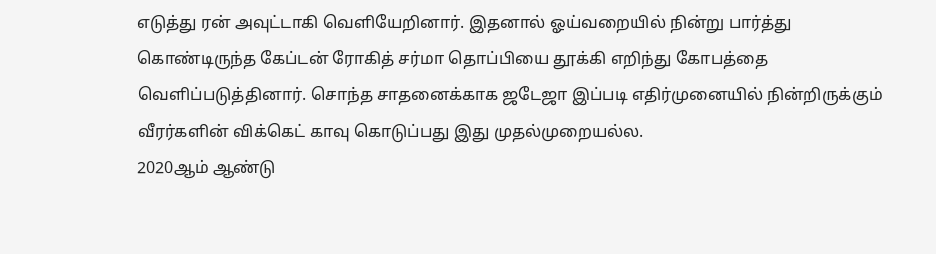எடுத்து ரன் அவுட்டாகி வெளியேறினார். இதனால் ஓய்வறையில் நின்று பார்த்து கொண்டிருந்த கேப்டன் ரோகித் சர்மா தொப்பியை தூக்கி எறிந்து கோபத்தை வெளிப்படுத்தினார். சொந்த சாதனைக்காக ஜடேஜா இப்படி எதிர்முனையில் நின்றிருக்கும் வீரர்களின் விக்கெட் காவு கொடுப்பது இது முதல்முறையல்ல.
2020ஆம் ஆண்டு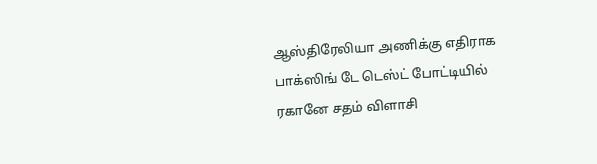ஆஸ்திரேலியா அணிக்கு எதிராக பாக்ஸிங் டே டெஸ்ட் போட்டியில் ரகானே சதம் விளாசி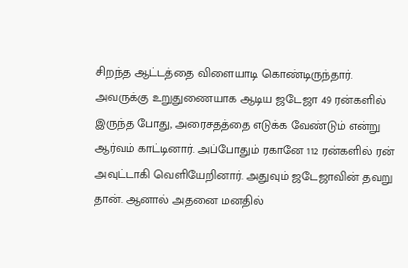சிறந்த ஆட்டத்தை விளையாடி கொண்டிருந்தார். அவருக்கு உறுதுணையாக ஆடிய ஜடேஜா 49 ரன்களில் இருந்த போது, அரைசதத்தை எடுக்க வேண்டும் என்று ஆர்வம் காட்டினார். அப்போதும் ரகானே 112 ரன்களில் ரன் அவுட்டாகி வெளியேறினார். அதுவும் ஜடேஜாவின் தவறு தான். ஆனால் அதனை மனதில்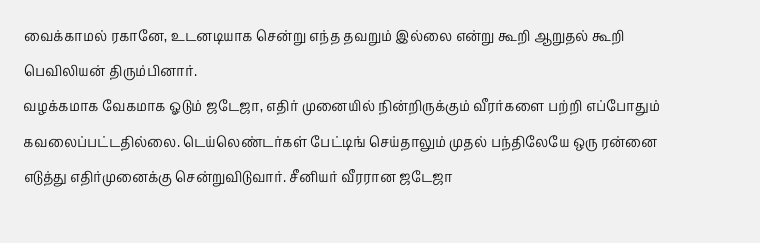வைக்காமல் ரகானே, உடனடியாக சென்று எந்த தவறும் இல்லை என்று கூறி ஆறுதல் கூறி பெவிலியன் திரும்பினார்.
வழக்கமாக வேகமாக ஓடும் ஜடேஜா, எதிர் முனையில் நின்றிருக்கும் வீரர்களை பற்றி எப்போதும் கவலைப்பட்டதில்லை. டெய்லெண்டர்கள் பேட்டிங் செய்தாலும் முதல் பந்திலேயே ஒரு ரன்னை எடுத்து எதிர்முனைக்கு சென்றுவிடுவார். சீனியர் வீரரான ஜடேஜா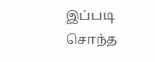இப்படி சொந்த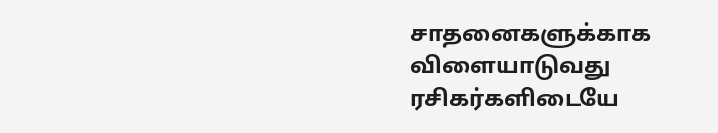சாதனைகளுக்காக விளையாடுவது ரசிகர்களிடையே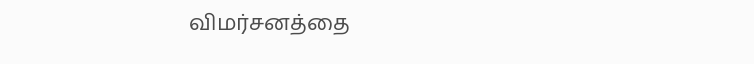விமர்சனத்தை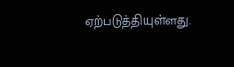ஏற்படுத்தியுள்ளது.